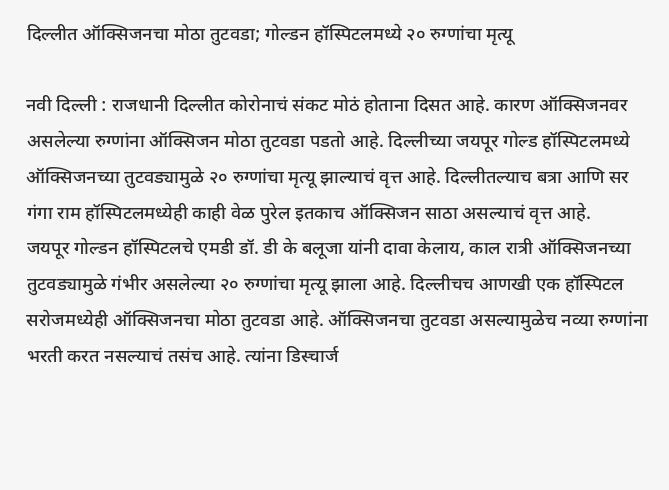दिल्लीत ऑक्सिजनचा मोठा तुटवडा; गोल्डन हॉस्पिटलमध्ये २० रुग्णांचा मृत्यू

नवी दिल्ली : राजधानी दिल्लीत कोरोनाचं संकट मोठं होताना दिसत आहे. कारण ऑक्सिजनवर असलेल्या रुग्णांना ऑक्सिजन मोठा तुटवडा पडतो आहे. दिल्लीच्या जयपूर गोल्ड हॉस्पिटलमध्ये ऑक्सिजनच्या तुटवड्यामुळे २० रुग्णांचा मृत्यू झाल्याचं वृत्त आहे. दिल्लीतल्याच बत्रा आणि सर गंगा राम हॉस्पिटलमध्येही काही वेळ पुरेल इतकाच ऑक्सिजन साठा असल्याचं वृत्त आहे.
जयपूर गोल्डन हॉस्पिटलचे एमडी डॉ. डी के बलूजा यांनी दावा केलाय, काल रात्री ऑक्सिजनच्या तुटवड्यामुळे गंभीर असलेल्या २० रुग्णांचा मृत्यू झाला आहे. दिल्लीचच आणखी एक हॉस्पिटल सरोजमध्येही ऑक्सिजनचा मोठा तुटवडा आहे. ऑक्सिजनचा तुटवडा असल्यामुळेच नव्या रुग्णांना भरती करत नसल्याचं तसंच आहे. त्यांना डिस्चार्ज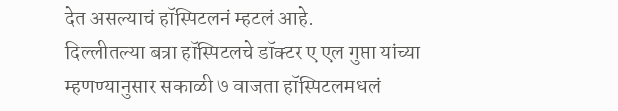देत असल्याचं हॉस्पिटलनं म्हटलं आहे.
दिल्लीतल्या बत्रा हॉस्पिटलचे डॉक्टर ए एल गुप्ता यांच्या म्हणण्यानुसार सकाळी ७ वाजता हॉस्पिटलमधलं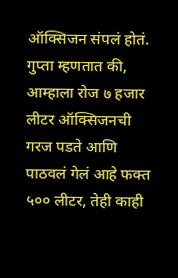ऑक्सिजन संपलं होतं. गुप्ता म्हणतात की, आम्हाला रोज ७ हजार लीटर ऑक्सिजनची गरज पडते आणि पाठवलं गेलं आहे फक्त ५०० लीटर, तेही काही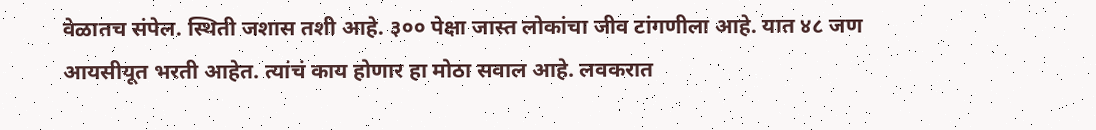वेळातच संपेल. स्थिती जशास तशी आहे. ३०० पेक्षा जास्त लोकांचा जीव टांगणीला आहे. यात ४८ जण आयसीयूत भरती आहेत. त्यांचं काय होणार हा मोठा सवाल आहे. लवकरात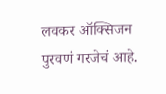लवकर ऑक्सिजन पुरवणं गरजेचं आहे.